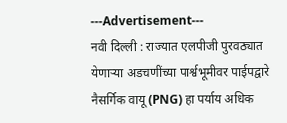---Advertisement---
नवी दिल्ली : राज्यात एलपीजी पुरवठ्यात येणाऱ्या अडचणींच्या पार्श्वभूमीवर पाईपद्वारे नैसर्गिक वायू (PNG) हा पर्याय अधिक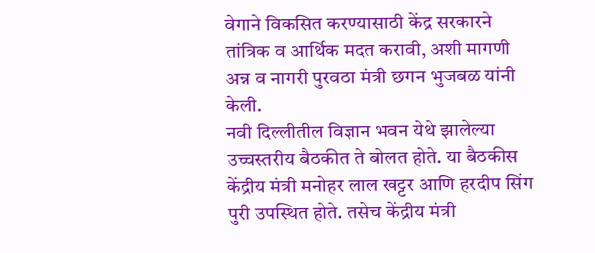वेगाने विकसित करण्यासाठी केंद्र सरकारने तांत्रिक व आर्थिक मदत करावी, अशी मागणी अन्न व नागरी पुरवठा मंत्री छगन भुजबळ यांनी केली.
नवी दिल्लीतील विज्ञान भवन येथे झालेल्या उच्चस्तरीय बैठकीत ते बोलत होते. या बैठकीस केंद्रीय मंत्री मनोहर लाल खट्टर आणि हरदीप सिंग पुरी उपस्थित होते. तसेच केंद्रीय मंत्री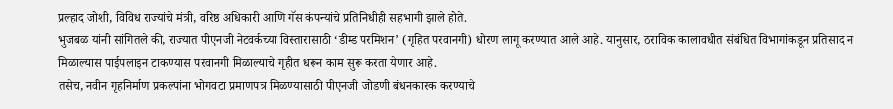प्रल्हाद जोशी, विविध राज्यांचे मंत्री, वरिष्ठ अधिकारी आणि गॅस कंपन्यांचे प्रतिनिधीही सहभागी झाले होते.
भुजबळ यांनी सांगितले की, राज्यात पीएनजी नेटवर्कच्या विस्तारासाठी ‘डीम्ड परमिशन’ (गृहित परवानगी) धोरण लागू करण्यात आले आहे. यानुसार, ठराविक कालावधीत संबंधित विभागांकडून प्रतिसाद न मिळाल्यास पाईपलाइन टाकण्यास परवानगी मिळाल्याचे गृहीत धरून काम सुरू करता येणार आहे.
तसेच, नवीन गृहनिर्माण प्रकल्पांना भोगवटा प्रमाणपत्र मिळण्यासाठी पीएनजी जोडणी बंधनकारक करण्याचे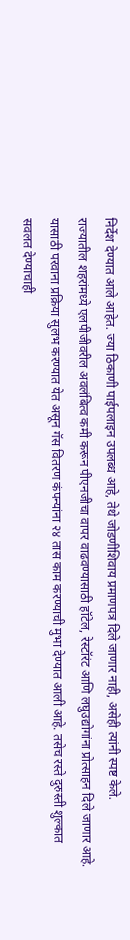निर्देश देण्यात आले आहेत. ज्या ठिकाणी पाईपलाइन उपलब्ध आहे, तेथे जोडणीशिवाय प्रमाणपत्र दिले जाणार नाही, असेही त्यांनी स्पष्ट केले.
राज्यातील शहरांमध्ये एलपीजीवरील अवलंबित्व कमी करून पीएनजीचा वापर वाढवण्यासाठी हॉटेल, रेस्टॉरंट आणि लघुउद्योगांना प्रोत्साहन दिले जाणार आहे. यासाठी परवाना प्रक्रिया सुलभ करण्यात येत असून गॅस वितरण कंपन्यांना २४ तास काम करण्याची मुभा देण्यात आली आहे. तसेच रस्ते दुरुस्ती शुल्कात सवलत देण्याचाही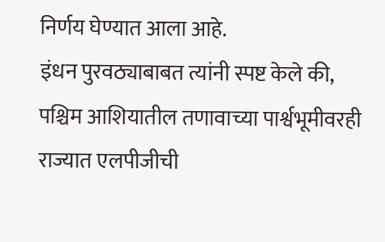निर्णय घेण्यात आला आहे.
इंधन पुरवठ्याबाबत त्यांनी स्पष्ट केले की, पश्चिम आशियातील तणावाच्या पार्श्वभूमीवरही राज्यात एलपीजीची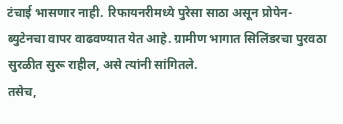टंचाई भासणार नाही. रिफायनरीमध्ये पुरेसा साठा असून प्रोपेन-ब्युटेनचा वापर वाढवण्यात येत आहे. ग्रामीण भागात सिलिंडरचा पुरवठा सुरळीत सुरू राहील, असे त्यांनी सांगितले.
तसेच,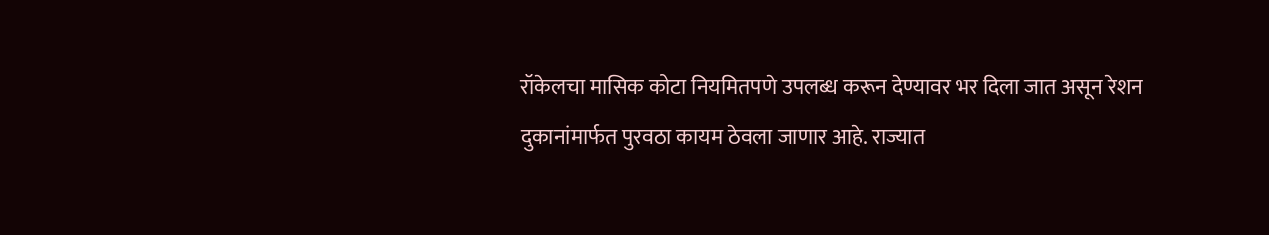रॉकेलचा मासिक कोटा नियमितपणे उपलब्ध करून देण्यावर भर दिला जात असून रेशन दुकानांमार्फत पुरवठा कायम ठेवला जाणार आहे. राज्यात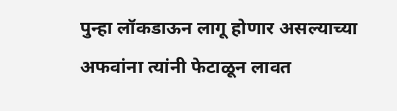पुन्हा लॉकडाऊन लागू होणार असल्याच्या अफवांना त्यांनी फेटाळून लावत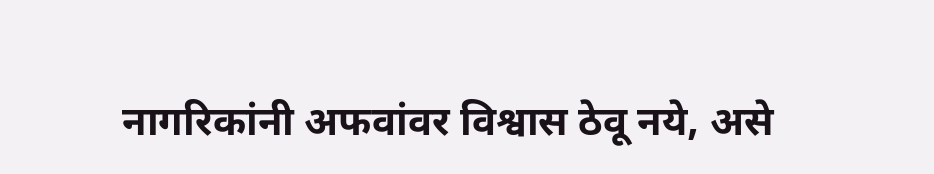नागरिकांनी अफवांवर विश्वास ठेवू नये, असे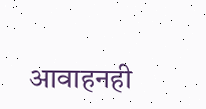आवाहनही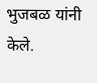भुजबळ यांनी केले.